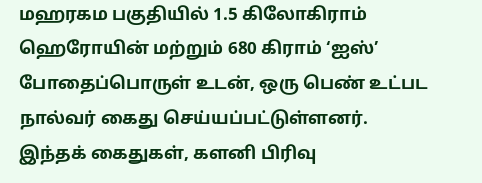மஹரகம பகுதியில் 1.5 கிலோகிராம் ஹெரோயின் மற்றும் 680 கிராம் ‘ஐஸ்’ போதைப்பொருள் உடன், ஒரு பெண் உட்பட நால்வர் கைது செய்யப்பட்டுள்ளனர்.
இந்தக் கைதுகள், களனி பிரிவு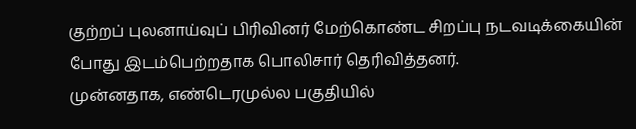குற்றப் புலனாய்வுப் பிரிவினர் மேற்கொண்ட சிறப்பு நடவடிக்கையின் போது இடம்பெற்றதாக பொலிசார் தெரிவித்தனர்.
முன்னதாக, எண்டெரமுல்ல பகுதியில்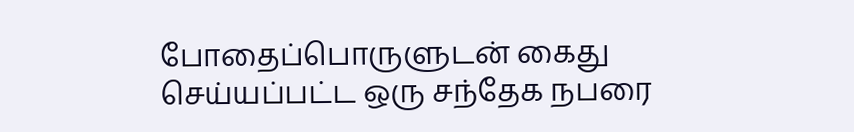போதைப்பொருளுடன் கைது செய்யப்பட்ட ஒரு சந்தேக நபரை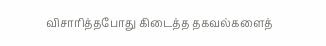விசாரித்தபோது கிடைத்த தகவல்களைத்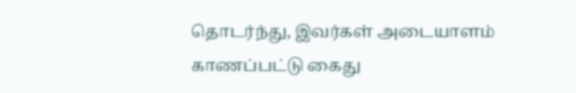தொடர்ந்து, இவர்கள் அடையாளம் காணப்பட்டு கைது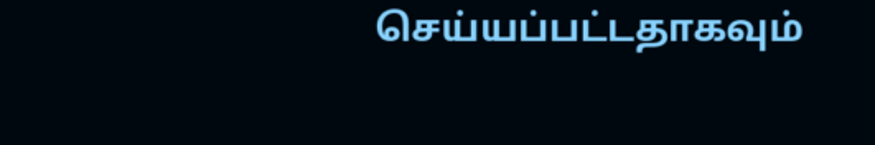செய்யப்பட்டதாகவும்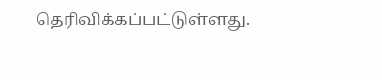தெரிவிக்கப்பட்டுள்ளது.